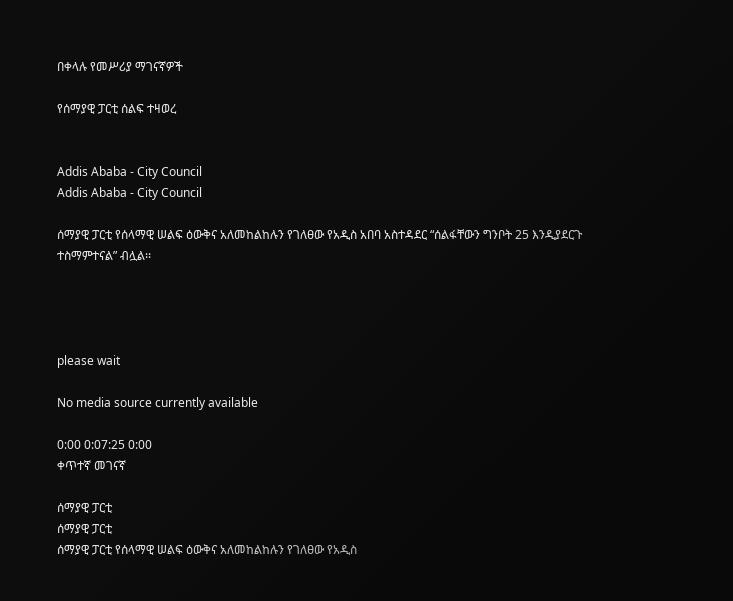በቀላሉ የመሥሪያ ማገናኛዎች

የሰማያዊ ፓርቲ ሰልፍ ተዛወረ


Addis Ababa - City Council
Addis Ababa - City Council

ሰማያዊ ፓርቲ የሰላማዊ ሠልፍ ዕውቅና አለመከልከሉን የገለፀው የአዲስ አበባ አስተዳደር “ሰልፋቸውን ግንቦት 25 እንዲያደርጉ ተስማምተናል” ብሏል፡፡




please wait

No media source currently available

0:00 0:07:25 0:00
ቀጥተኛ መገናኛ

ሰማያዊ ፓርቲ
ሰማያዊ ፓርቲ
ሰማያዊ ፓርቲ የሰላማዊ ሠልፍ ዕውቅና አለመከልከሉን የገለፀው የአዲስ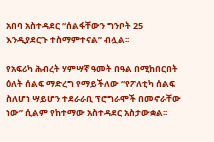አበባ አስተዳደር “ሰልፋቸውን ግንቦት 25 እንዲያደርጉ ተስማምተናል” ብሏል፡፡

የአፍሪካ ሕብረት ሃምሣኛ ዓመት በዓል በሚከበርበት ዕለት ሰልፍ ማድረግ የማይችለው “የፖለቲካ ሰልፍ ስለሆነ ሣይሆን ተደራራቢ ፕሮግራሞች በመኖራቸው ነው” ሲልም የከተማው አስተዳደር አስታውቋል፡፡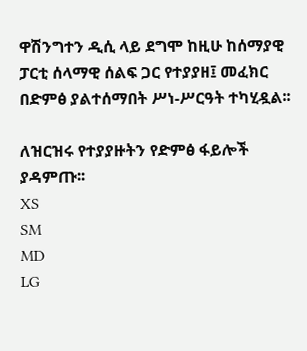ዋሽንግተን ዲሲ ላይ ደግሞ ከዚሁ ከሰማያዊ ፓርቲ ሰላማዊ ሰልፍ ጋር የተያያዘ፤ መፈክር በድምፅ ያልተሰማበት ሥነ-ሥርዓት ተካሂዷል፡፡

ለዝርዝሩ የተያያዙትን የድምፅ ፋይሎች ያዳምጡ፡፡
XS
SM
MD
LG